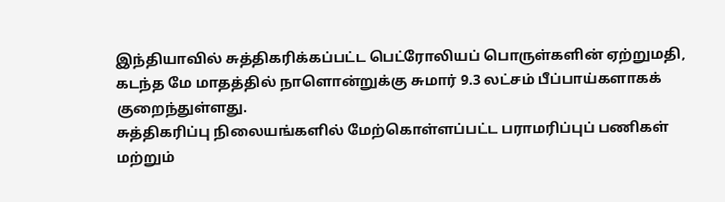இந்தியாவில் சுத்திகரிக்கப்பட்ட பெட்ரோலியப் பொருள்களின் ஏற்றுமதி, கடந்த மே மாதத்தில் நாளொன்றுக்கு சுமார் 9.3 லட்சம் பீப்பாய்களாகக் குறைந்துள்ளது.
சுத்திகரிப்பு நிலையங்களில் மேற்கொள்ளப்பட்ட பராமரிப்புப் பணிகள் மற்றும்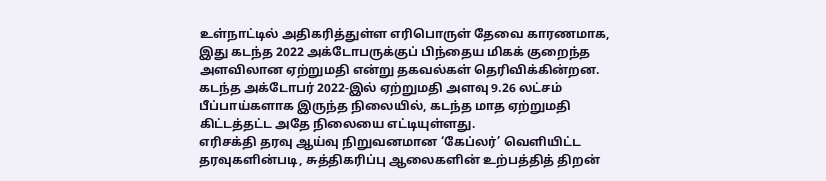உள்நாட்டில் அதிகரித்துள்ள எரிபொருள் தேவை காரணமாக, இது கடந்த 2022 அக்டோபருக்குப் பிந்தைய மிகக் குறைந்த அளவிலான ஏற்றுமதி என்று தகவல்கள் தெரிவிக்கின்றன.
கடந்த அக்டோபர் 2022-இல் ஏற்றுமதி அளவு 9.26 லட்சம் பீப்பாய்களாக இருந்த நிலையில், கடந்த மாத ஏற்றுமதி கிட்டத்தட்ட அதே நிலையை எட்டியுள்ளது.
எரிசக்தி தரவு ஆய்வு நிறுவனமான ‘கேப்லர்’ வெளியிட்ட தரவுகளின்படி, சுத்திகரிப்பு ஆலைகளின் உற்பத்தித் திறன்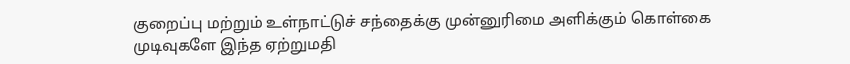குறைப்பு மற்றும் உள்நாட்டுச் சந்தைக்கு முன்னுரிமை அளிக்கும் கொள்கை முடிவுகளே இந்த ஏற்றுமதி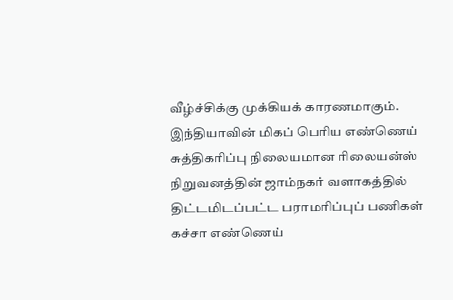வீழ்ச்சிக்கு முக்கியக் காரணமாகும்.
இந்தியாவின் மிகப் பெரிய எண்ணெய் சுத்திகரிப்பு நிலையமான ரிலையன்ஸ் நிறுவனத்தின் ஜாம்நகர் வளாகத்தில் திட்டமிடப்பட்ட பராமரிப்புப் பணிகள் கச்சா எண்ணெய்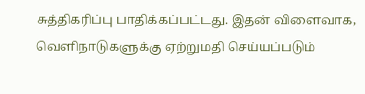சுத்திகரிப்பு பாதிக்கப்பட்டது. இதன் விளைவாக, வெளிநாடுகளுக்கு ஏற்றுமதி செய்யப்படும்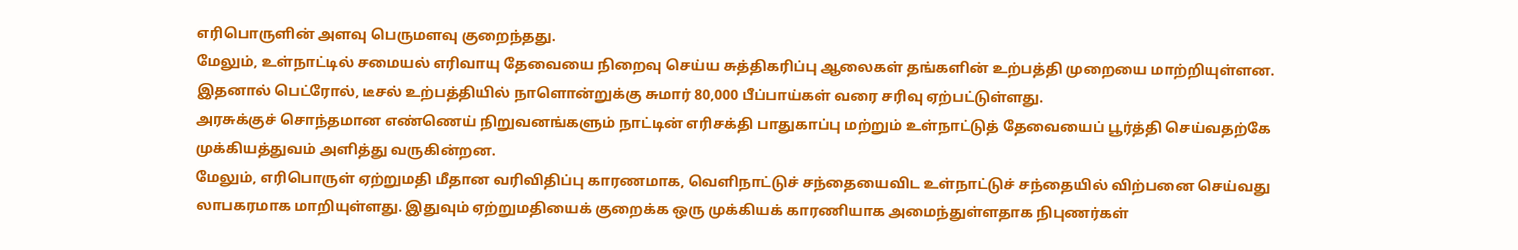எரிபொருளின் அளவு பெருமளவு குறைந்தது.
மேலும், உள்நாட்டில் சமையல் எரிவாயு தேவையை நிறைவு செய்ய சுத்திகரிப்பு ஆலைகள் தங்களின் உற்பத்தி முறையை மாற்றியுள்ளன. இதனால் பெட்ரோல், டீசல் உற்பத்தியில் நாளொன்றுக்கு சுமார் 80,000 பீப்பாய்கள் வரை சரிவு ஏற்பட்டுள்ளது.
அரசுக்குச் சொந்தமான எண்ணெய் நிறுவனங்களும் நாட்டின் எரிசக்தி பாதுகாப்பு மற்றும் உள்நாட்டுத் தேவையைப் பூர்த்தி செய்வதற்கே முக்கியத்துவம் அளித்து வருகின்றன.
மேலும், எரிபொருள் ஏற்றுமதி மீதான வரிவிதிப்பு காரணமாக, வெளிநாட்டுச் சந்தையைவிட உள்நாட்டுச் சந்தையில் விற்பனை செய்வது லாபகரமாக மாறியுள்ளது. இதுவும் ஏற்றுமதியைக் குறைக்க ஒரு முக்கியக் காரணியாக அமைந்துள்ளதாக நிபுணர்கள்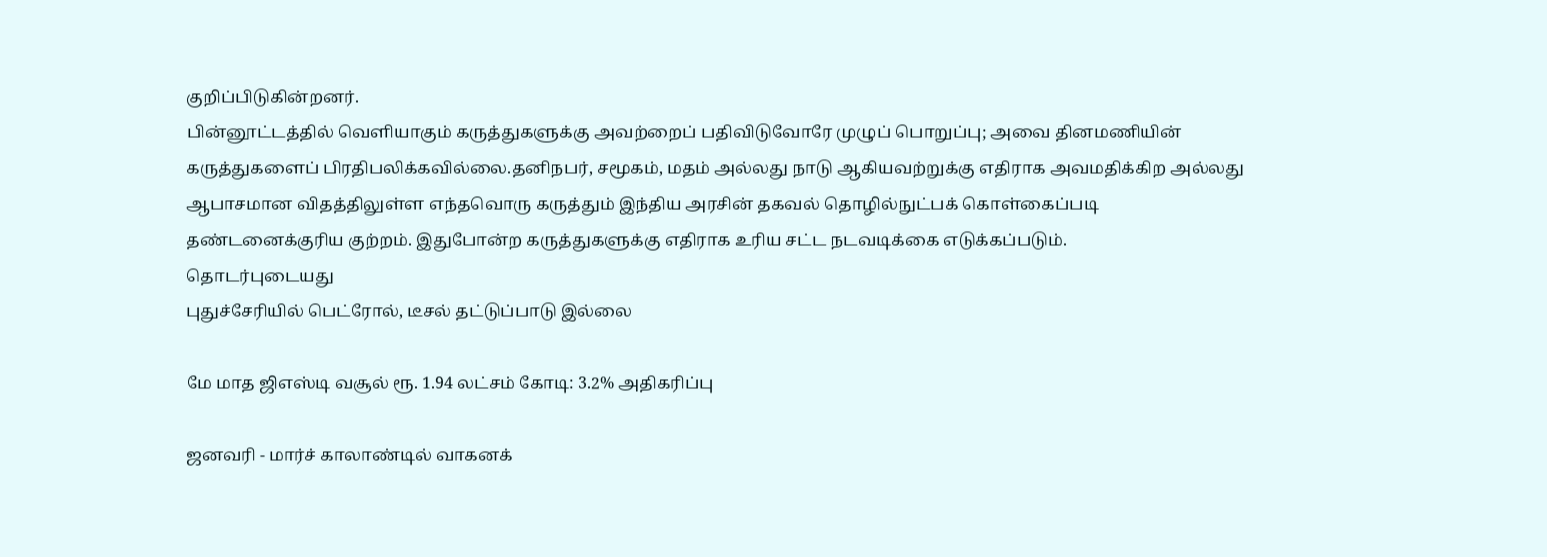குறிப்பிடுகின்றனர்.
பின்னூட்டத்தில் வெளியாகும் கருத்துகளுக்கு அவற்றைப் பதிவிடுவோரே முழுப் பொறுப்பு; அவை தினமணியின் கருத்துகளைப் பிரதிபலிக்கவில்லை.தனிநபர், சமூகம், மதம் அல்லது நாடு ஆகியவற்றுக்கு எதிராக அவமதிக்கிற அல்லது ஆபாசமான விதத்திலுள்ள எந்தவொரு கருத்தும் இந்திய அரசின் தகவல் தொழில்நுட்பக் கொள்கைப்படி தண்டனைக்குரிய குற்றம். இதுபோன்ற கருத்துகளுக்கு எதிராக உரிய சட்ட நடவடிக்கை எடுக்கப்படும்.
தொடர்புடையது
புதுச்சேரியில் பெட்ரோல், டீசல் தட்டுப்பாடு இல்லை

மே மாத ஜிஎஸ்டி வசூல் ரூ. 1.94 லட்சம் கோடி: 3.2% அதிகரிப்பு

ஜனவரி - மார்ச் காலாண்டில் வாகனக்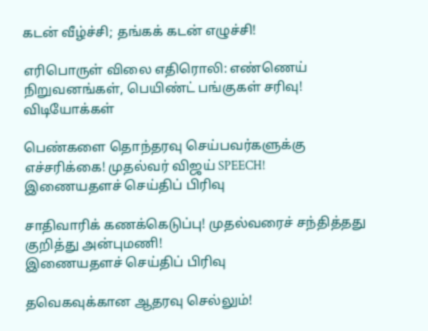கடன் வீழ்ச்சி; தங்கக் கடன் எழுச்சி!

எரிபொருள் விலை எதிரொலி: எண்ணெய் நிறுவனங்கள், பெயிண்ட் பங்குகள் சரிவு!
விடியோக்கள்

பெண்களை தொந்தரவு செய்பவர்களுக்கு எச்சரிக்கை! முதல்வர் விஜய் SPEECH!
இணையதளச் செய்திப் பிரிவு

சாதிவாரிக் கணக்கெடுப்பு! முதல்வரைச் சந்தித்தது குறித்து அன்புமணி!
இணையதளச் செய்திப் பிரிவு

தவெகவுக்கான ஆதரவு செல்லும்!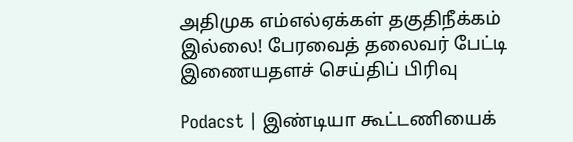அதிமுக எம்எல்ஏக்கள் தகுதிநீக்கம் இல்லை! பேரவைத் தலைவர் பேட்டி
இணையதளச் செய்திப் பிரிவு

Podacst | இண்டியா கூட்டணியைக்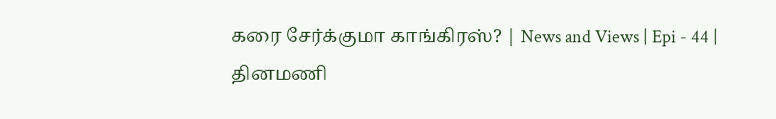கரை சேர்க்குமா காங்கிரஸ்? | News and Views | Epi - 44 |
தினமணி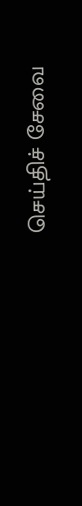செய்திச் சேவை